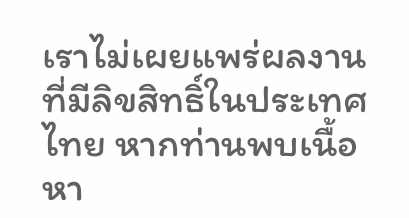เราไม่เผยแพร่ผลงานที่มีลิขสิทธิ์ในประเทศไทย หากท่านพบเนื้อหา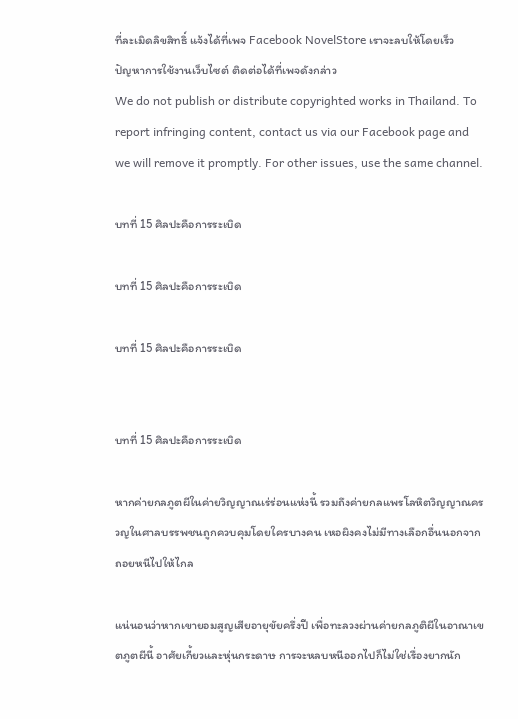ที่ละเมิดลิขสิทธิ์ แจ้งได้ที่เพจ Facebook NovelStore เราจะลบให้โดยเร็ว
ปัญหาการใช้งานเว็บไซต์ ติดต่อได้ที่เพจดังกล่าว
We do not publish or distribute copyrighted works in Thailand. To report infringing content, contact us via our Facebook page and we will remove it promptly. For other issues, use the same channel.

บทที่ 15 ศิลปะคือการระเบิด

บทที่ 15 ศิลปะคือการระเบิด

บทที่ 15 ศิลปะคือการระเบิด


บทที่ 15 ศิลปะคือการระเบิด

หากค่ายกลภูตผีในค่ายวิญญาณเร่ร่อนแห่งนี้ รวมถึงค่ายกลแพรโลหิตวิญญาณครวญในศาลบรรพชนถูกควบคุมโดยใครบางคน เหอผิงคงไม่มีทางเลือกอื่นนอกจากถอยหนีไปให้ไกล

แน่นอนว่าหากเขายอมสูญเสียอายุขัยครึ่งปี เพื่อทะลวงผ่านค่ายกลภูติผีในอาณาเขตภูตผีนี้ อาศัยเกี้ยวและหุ่นกระดาษ การจะหลบหนีออกไปก็ไม่ใช่เรื่องยากนัก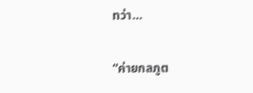ทว่า…

“ค่ายกลภูต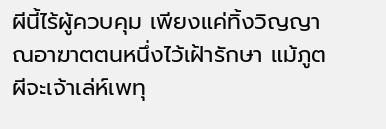ผีนี้ไร้ผู้ควบคุม เพียงแค่ทิ้งวิญญาณอาฆาตตนหนึ่งไว้เฝ้ารักษา แม้ภูตผีจะเจ้าเล่ห์เพทุ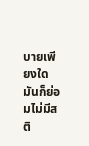บายเพียงใด มันก็ย่อมไม่มีสติ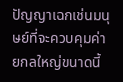ปัญญาเฉกเช่นมนุษย์ที่จะควบคุมค่ายกลใหญ่ขนาดนี้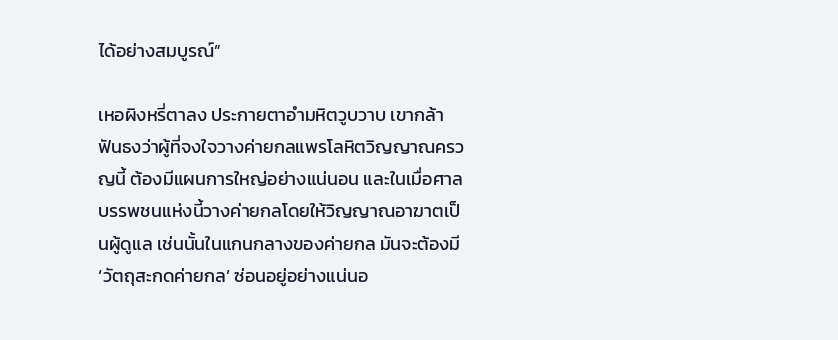ได้อย่างสมบูรณ์”

เหอผิงหรี่ตาลง ประกายตาอำมหิตวูบวาบ เขากล้าฟันธงว่าผู้ที่จงใจวางค่ายกลแพรโลหิตวิญญาณครวญนี้ ต้องมีแผนการใหญ่อย่างแน่นอน และในเมื่อศาลบรรพชนแห่งนี้วางค่ายกลโดยให้วิญญาณอาฆาตเป็นผู้ดูแล เช่นนั้นในแกนกลางของค่ายกล มันจะต้องมี ‘วัตถุสะกดค่ายกล’ ซ่อนอยู่อย่างแน่นอ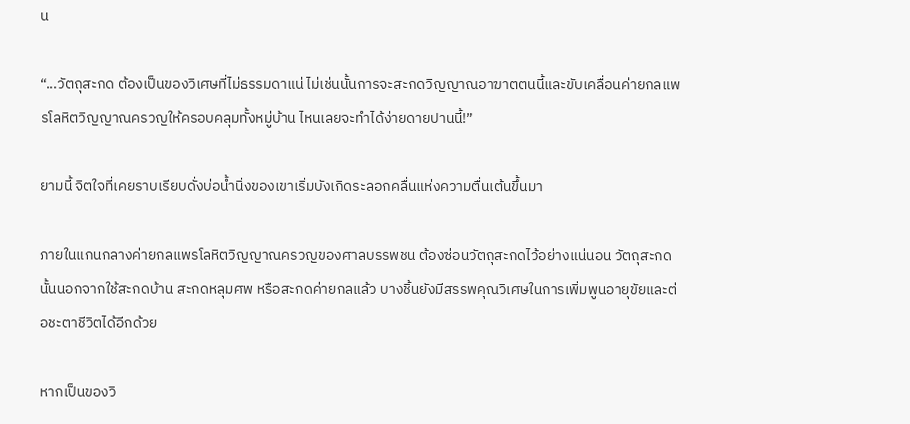น

“...วัตถุสะกด ต้องเป็นของวิเศษที่ไม่ธรรมดาแน่ ไม่เช่นนั้นการจะสะกดวิญญาณอาฆาตตนนี้และขับเคลื่อนค่ายกลแพรโลหิตวิญญาณครวญให้ครอบคลุมทั้งหมู่บ้าน ไหนเลยจะทำได้ง่ายดายปานนี้!”

ยามนี้ จิตใจที่เคยราบเรียบดั่งบ่อน้ำนิ่งของเขาเริ่มบังเกิดระลอกคลื่นแห่งความตื่นเต้นขึ้นมา

ภายในแกนกลางค่ายกลแพรโลหิตวิญญาณครวญของศาลบรรพชน ต้องซ่อนวัตถุสะกดไว้อย่างแน่นอน วัตถุสะกดนั้นนอกจากใช้สะกดบ้าน สะกดหลุมศพ หรือสะกดค่ายกลแล้ว บางชิ้นยังมีสรรพคุณวิเศษในการเพิ่มพูนอายุขัยและต่อชะตาชีวิตได้อีกด้วย

หากเป็นของวิ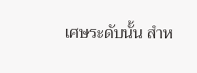เศษระดับนั้น สำห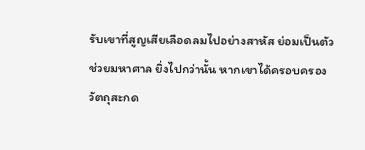รับเขาที่สูญเสียเลือดลมไปอย่างสาหัส ย่อมเป็นตัวช่วยมหาศาล ยิ่งไปกว่านั้น หากเขาได้ครอบครองวัตถุสะกด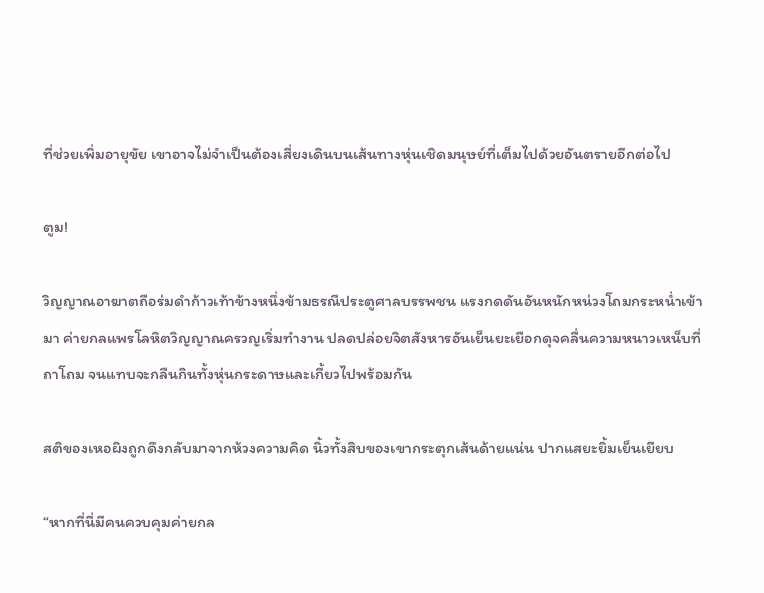ที่ช่วยเพิ่มอายุขัย เขาอาจไม่จำเป็นต้องเสี่ยงเดินบนเส้นทางหุ่นเชิดมนุษย์ที่เต็มไปด้วยอันตรายอีกต่อไป

ตูม!

วิญญาณอาฆาตถือร่มดำก้าวเท้าข้างหนึ่งข้ามธรณีประตูศาลบรรพชน แรงกดดันอันหนักหน่วงโถมกระหน่ำเข้ามา ค่ายกลแพรโลหิตวิญญาณครวญเริ่มทำงาน ปลดปล่อยจิตสังหารอันเย็นยะเยือกดุจคลื่นความหนาวเหน็บที่ถาโถม จนแทบจะกลืนกินทั้งหุ่นกระดาษและเกี้ยวไปพร้อมกัน

สติของเหอผิงถูกดึงกลับมาจากห้วงความคิด นิ้วทั้งสิบของเขากระตุกเส้นด้ายแน่น ปากแสยะยิ้มเย็นเยียบ

“หากที่นี่มีคนควบคุมค่ายกล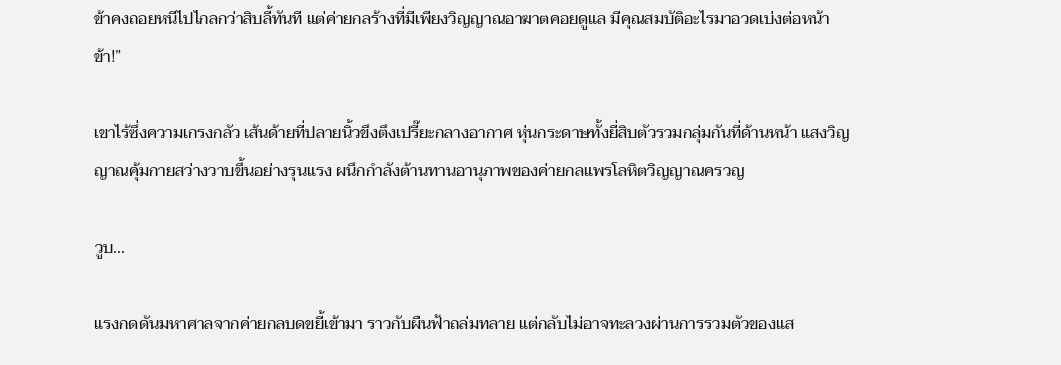ข้าคงถอยหนีไปไกลกว่าสิบลี้ทันที แต่ค่ายกลร้างที่มีเพียงวิญญาณอาฆาตคอยดูแล มีคุณสมบัติอะไรมาอวดเบ่งต่อหน้าข้า!”

เขาไร้ซึ่งความเกรงกลัว เส้นด้ายที่ปลายนิ้วขึงตึงเปรี๊ยะกลางอากาศ หุ่นกระดาษทั้งยี่สิบตัวรวมกลุ่มกันที่ด้านหน้า แสงวิญญาณคุ้มกายสว่างวาบขึ้นอย่างรุนแรง ผนึกกำลังต้านทานอานุภาพของค่ายกลแพรโลหิตวิญญาณครวญ

วูบ...

แรงกดดันมหาศาลจากค่ายกลบดขยี้เข้ามา ราวกับผืนฟ้าถล่มทลาย แต่กลับไม่อาจทะลวงผ่านการรวมตัวของแส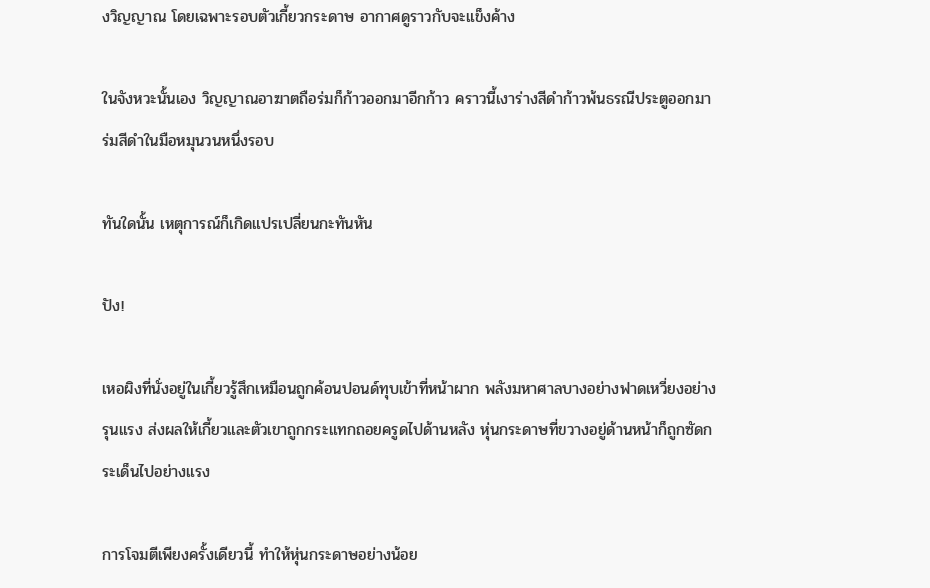งวิญญาณ โดยเฉพาะรอบตัวเกี้ยวกระดาษ อากาศดูราวกับจะแข็งค้าง

ในจังหวะนั้นเอง วิญญาณอาฆาตถือร่มก็ก้าวออกมาอีกก้าว คราวนี้เงาร่างสีดำก้าวพ้นธรณีประตูออกมา ร่มสีดำในมือหมุนวนหนึ่งรอบ

ทันใดนั้น เหตุการณ์ก็เกิดแปรเปลี่ยนกะทันหัน

ปัง!

เหอผิงที่นั่งอยู่ในเกี้ยวรู้สึกเหมือนถูกค้อนปอนด์ทุบเข้าที่หน้าผาก พลังมหาศาลบางอย่างฟาดเหวี่ยงอย่างรุนแรง ส่งผลให้เกี้ยวและตัวเขาถูกกระแทกถอยครูดไปด้านหลัง หุ่นกระดาษที่ขวางอยู่ด้านหน้าก็ถูกซัดกระเด็นไปอย่างแรง

การโจมตีเพียงครั้งเดียวนี้ ทำให้หุ่นกระดาษอย่างน้อย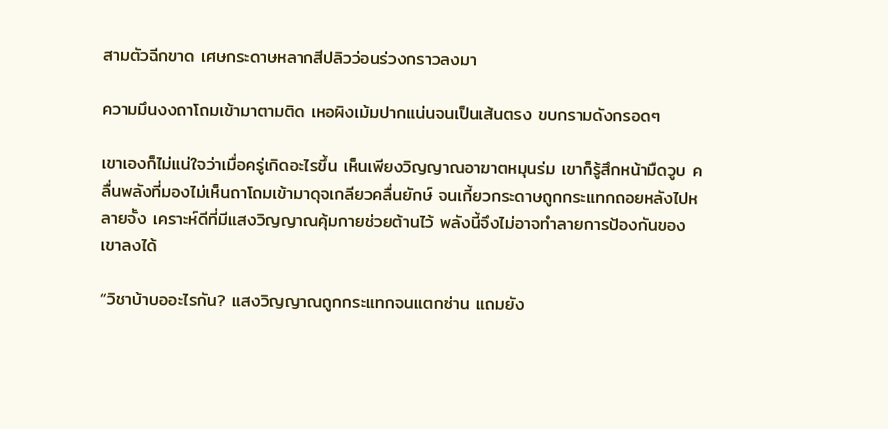สามตัวฉีกขาด เศษกระดาษหลากสีปลิวว่อนร่วงกราวลงมา

ความมึนงงถาโถมเข้ามาตามติด เหอผิงเม้มปากแน่นจนเป็นเส้นตรง ขบกรามดังกรอดๆ

เขาเองก็ไม่แน่ใจว่าเมื่อครู่เกิดอะไรขึ้น เห็นเพียงวิญญาณอาฆาตหมุนร่ม เขาก็รู้สึกหน้ามืดวูบ คลื่นพลังที่มองไม่เห็นถาโถมเข้ามาดุจเกลียวคลื่นยักษ์ จนเกี้ยวกระดาษถูกกระแทกถอยหลังไปหลายจั้ง เคราะห์ดีที่มีแสงวิญญาณคุ้มกายช่วยต้านไว้ พลังนี้จึงไม่อาจทำลายการป้องกันของเขาลงได้

“วิชาบ้าบออะไรกัน? แสงวิญญาณถูกกระแทกจนแตกซ่าน แถมยัง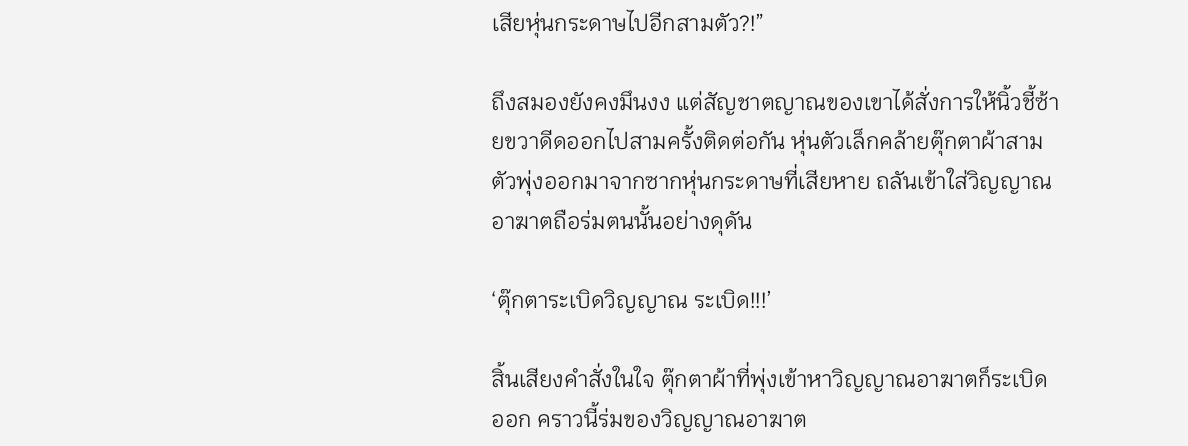เสียหุ่นกระดาษไปอีกสามตัว?!”

ถึงสมองยังคงมึนงง แต่สัญชาตญาณของเขาได้สั่งการให้นิ้วชี้ซ้ายขวาดีดออกไปสามครั้งติดต่อกัน หุ่นตัวเล็กคล้ายตุ๊กตาผ้าสามตัวพุ่งออกมาจากซากหุ่นกระดาษที่เสียหาย ถลันเข้าใส่วิญญาณอาฆาตถือร่มตนนั้นอย่างดุดัน

‘ตุ๊กตาระเบิดวิญญาณ ระเบิด!!!’

สิ้นเสียงคำสั่งในใจ ตุ๊กตาผ้าที่พุ่งเข้าหาวิญญาณอาฆาตก็ระเบิดออก คราวนี้ร่มของวิญญาณอาฆาต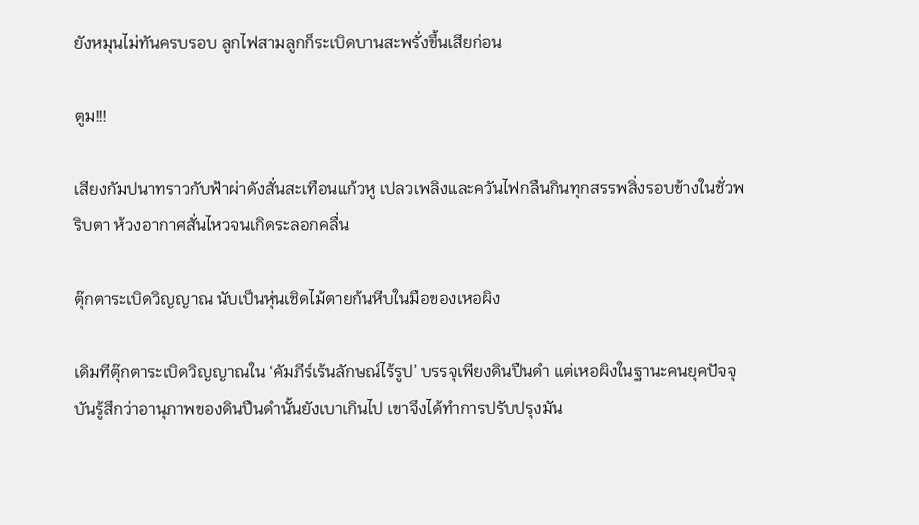ยังหมุนไม่ทันครบรอบ ลูกไฟสามลูกก็ระเบิดบานสะพรั่งขึ้นเสียก่อน

ตูม!!!

เสียงกัมปนาทราวกับฟ้าผ่าดังสั่นสะเทือนแก้วหู เปลวเพลิงและควันไฟกลืนกินทุกสรรพสิ่งรอบข้างในชั่วพริบตา ห้วงอากาศสั่นไหวจนเกิดระลอกคลื่น

ตุ๊กตาระเบิดวิญญาณ นับเป็นหุ่นเชิดไม้ตายก้นหีบในมือของเหอผิง

เดิมทีตุ๊กตาระเบิดวิญญาณใน ‘คัมภีร์เร้นลักษณ์ไร้รูป’ บรรจุเพียงดินปืนดำ แต่เหอผิงในฐานะคนยุคปัจจุบันรู้สึกว่าอานุภาพของดินปืนดำนั้นยังเบาเกินไป เขาจึงได้ทำการปรับปรุงมัน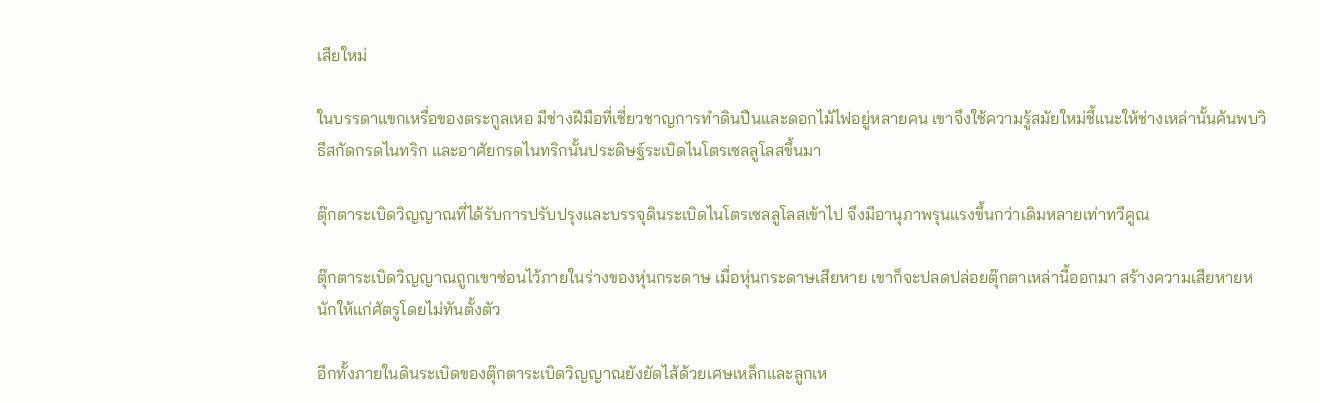เสียใหม่

ในบรรดาแขกเหรื่อของตระกูลเหอ มีช่างฝีมือที่เชี่ยวชาญการทำดินปืนและดอกไม้ไฟอยู่หลายคน เขาจึงใช้ความรู้สมัยใหม่ชี้แนะให้ช่างเหล่านั้นค้นพบวิธีสกัดกรดไนทริก และอาศัยกรดไนทริกนั้นประดิษฐ์ระเบิดไนโตรเซลลูโลสขึ้นมา

ตุ๊กตาระเบิดวิญญาณที่ได้รับการปรับปรุงและบรรจุดินระเบิดไนโตรเซลลูโลสเข้าไป จึงมีอานุภาพรุนแรงขึ้นกว่าเดิมหลายเท่าทวีคูณ

ตุ๊กตาระเบิดวิญญาณถูกเขาซ่อนไว้ภายในร่างของหุ่นกระดาษ เมื่อหุ่นกระดาษเสียหาย เขาก็จะปลดปล่อยตุ๊กตาเหล่านี้ออกมา สร้างความเสียหายหนักให้แก่ศัตรูโดยไม่ทันตั้งตัว

อีกทั้งภายในดินระเบิดของตุ๊กตาระเบิดวิญญาณยังยัดไส้ด้วยเศษเหล็กและลูกเห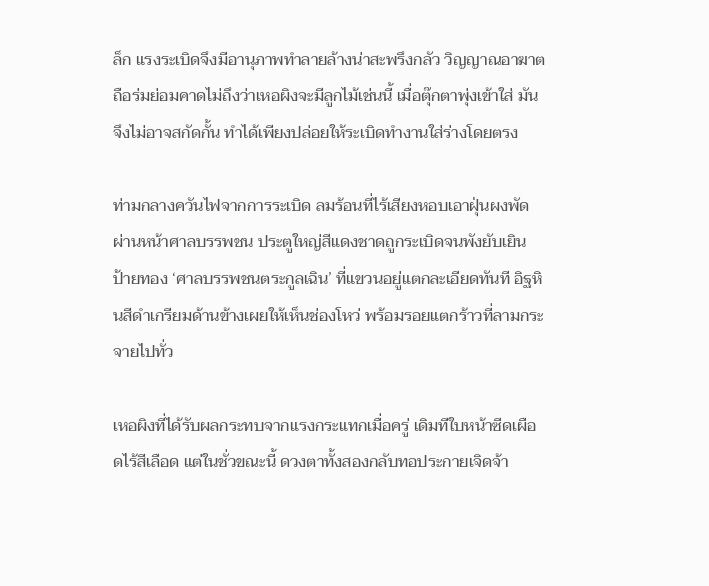ล็ก แรงระเบิดจึงมีอานุภาพทำลายล้างน่าสะพรึงกลัว วิญญาณอาฆาตถือร่มย่อมคาดไม่ถึงว่าเหอผิงจะมีลูกไม้เช่นนี้ เมื่อตุ๊กตาพุ่งเข้าใส่ มันจึงไม่อาจสกัดกั้น ทำได้เพียงปล่อยให้ระเบิดทำงานใส่ร่างโดยตรง

ท่ามกลางควันไฟจากการระเบิด ลมร้อนที่ไร้เสียงหอบเอาฝุ่นผงพัดผ่านหน้าศาลบรรพชน ประตูใหญ่สีแดงชาดถูกระเบิดจนพังยับเยิน ป้ายทอง ‘ศาลบรรพชนตระกูลเฉิน’ ที่แขวนอยู่แตกละเอียดทันที อิฐหินสีดำเกรียมด้านข้างเผยให้เห็นช่องโหว่ พร้อมรอยแตกร้าวที่ลามกระจายไปทั่ว

เหอผิงที่ได้รับผลกระทบจากแรงกระแทกเมื่อครู่ เดิมทีใบหน้าซีดเผือดไร้สีเลือด แต่ในชั่วขณะนี้ ดวงตาทั้งสองกลับทอประกายเจิดจ้า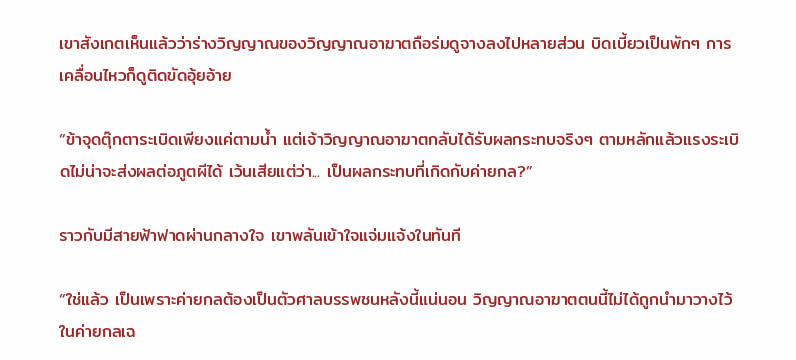เขาสังเกตเห็นแล้วว่าร่างวิญญาณของวิญญาณอาฆาตถือร่มดูจางลงไปหลายส่วน บิดเบี้ยวเป็นพักๆ การเคลื่อนไหวก็ดูติดขัดอุ้ยอ้าย

“ข้าจุดตุ๊กตาระเบิดเพียงแค่ตามน้ำ แต่เจ้าวิญญาณอาฆาตกลับได้รับผลกระทบจริงๆ ตามหลักแล้วแรงระเบิดไม่น่าจะส่งผลต่อภูตผีได้ เว้นเสียแต่ว่า... เป็นผลกระทบที่เกิดกับค่ายกล?”

ราวกับมีสายฟ้าฟาดผ่านกลางใจ เขาพลันเข้าใจแจ่มแจ้งในทันที

“ใช่แล้ว เป็นเพราะค่ายกลต้องเป็นตัวศาลบรรพชนหลังนี้แน่นอน วิญญาณอาฆาตตนนี้ไม่ได้ถูกนำมาวางไว้ในค่ายกลเฉ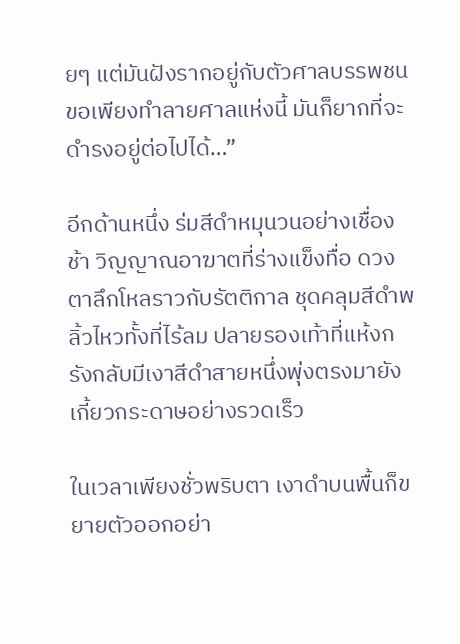ยๆ แต่มันฝังรากอยู่กับตัวศาลบรรพชน ขอเพียงทำลายศาลแห่งนี้ มันก็ยากที่จะดำรงอยู่ต่อไปได้…”

อีกด้านหนึ่ง ร่มสีดำหมุนวนอย่างเชื่องช้า วิญญาณอาฆาตที่ร่างแข็งทื่อ ดวงตาลึกโหลราวกับรัตติกาล ชุดคลุมสีดำพลิ้วไหวทั้งที่ไร้ลม ปลายรองเท้าที่แห้งกรังกลับมีเงาสีดำสายหนึ่งพุ่งตรงมายังเกี้ยวกระดาษอย่างรวดเร็ว

ในเวลาเพียงชั่วพริบตา เงาดำบนพื้นก็ขยายตัวออกอย่า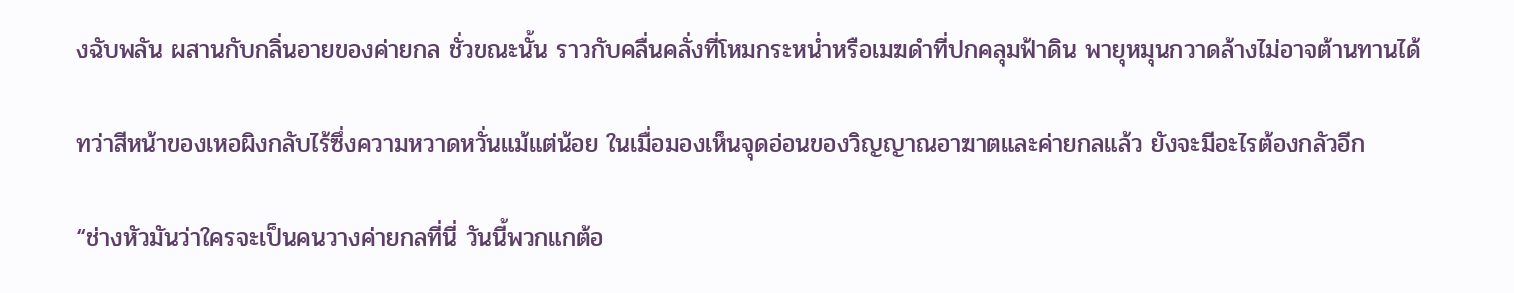งฉับพลัน ผสานกับกลิ่นอายของค่ายกล ชั่วขณะนั้น ราวกับคลื่นคลั่งที่โหมกระหน่ำหรือเมฆดำที่ปกคลุมฟ้าดิน พายุหมุนกวาดล้างไม่อาจต้านทานได้

ทว่าสีหน้าของเหอผิงกลับไร้ซึ่งความหวาดหวั่นแม้แต่น้อย ในเมื่อมองเห็นจุดอ่อนของวิญญาณอาฆาตและค่ายกลแล้ว ยังจะมีอะไรต้องกลัวอีก

“ช่างหัวมันว่าใครจะเป็นคนวางค่ายกลที่นี่ วันนี้พวกแกต้อ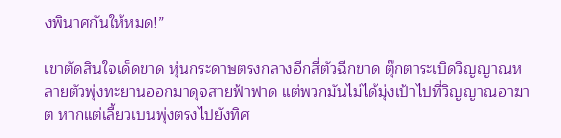งพินาศกันให้หมด!”

เขาตัดสินใจเด็ดขาด หุ่นกระดาษตรงกลางอีกสี่ตัวฉีกขาด ตุ๊กตาระเบิดวิญญาณหลายตัวพุ่งทะยานออกมาดุจสายฟ้าฟาด แต่พวกมันไม่ได้มุ่งเป้าไปที่วิญญาณอาฆาต หากแต่เลี้ยวเบนพุ่งตรงไปยังทิศ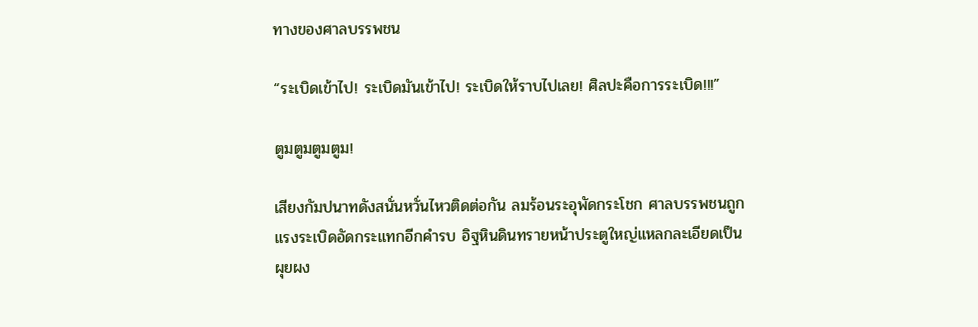ทางของศาลบรรพชน

“ระเบิดเข้าไป! ระเบิดมันเข้าไป! ระเบิดให้ราบไปเลย! ศิลปะคือการระเบิด!!!”

ตูมตูมตูมตูม!

เสียงกัมปนาทดังสนั่นหวั่นไหวติดต่อกัน ลมร้อนระอุพัดกระโชก ศาลบรรพชนถูกแรงระเบิดอัดกระแทกอีกคำรบ อิฐหินดินทรายหน้าประตูใหญ่แหลกละเอียดเป็นผุยผง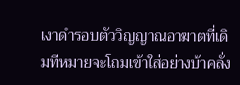เงาดำรอบตัววิญญาณอาฆาตที่เดิมทีหมายจะโถมเข้าใส่อย่างบ้าคลั่ง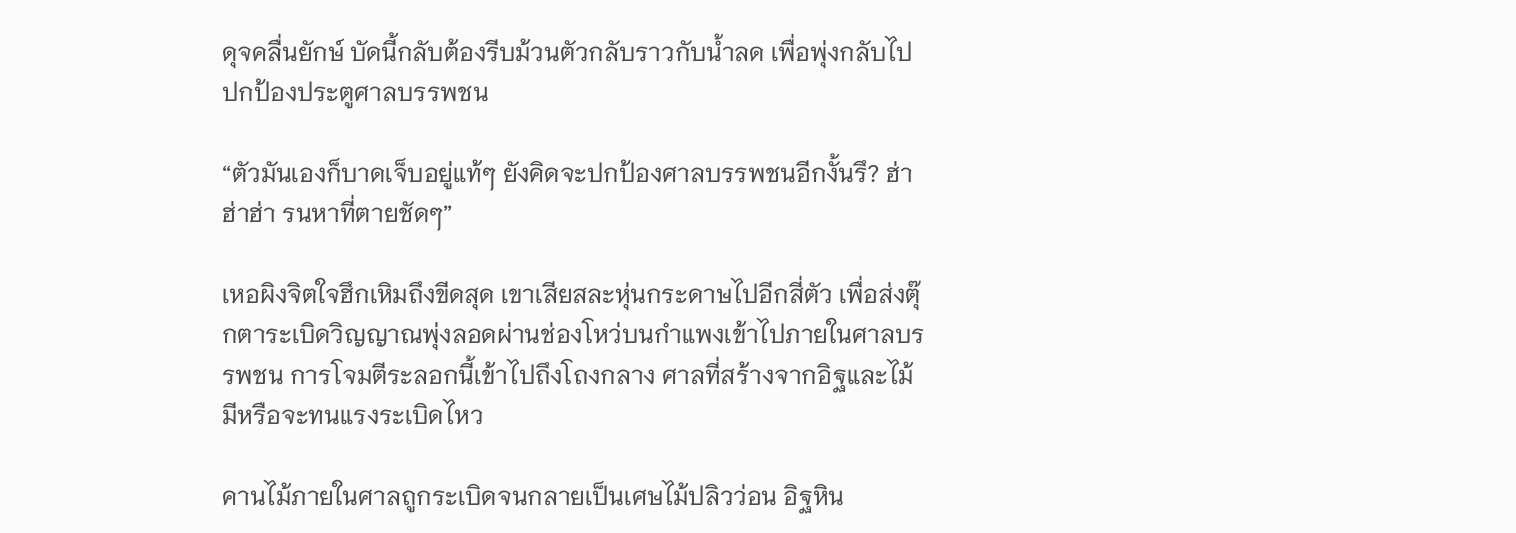ดุจคลื่นยักษ์ บัดนี้กลับต้องรีบม้วนตัวกลับราวกับน้ำลด เพื่อพุ่งกลับไปปกป้องประตูศาลบรรพชน

“ตัวมันเองก็บาดเจ็บอยู่แท้ๆ ยังคิดจะปกป้องศาลบรรพชนอีกงั้นรึ? ฮ่าฮ่าฮ่า รนหาที่ตายชัดๆ”

เหอผิงจิตใจฮึกเหิมถึงขีดสุด เขาเสียสละหุ่นกระดาษไปอีกสี่ตัว เพื่อส่งตุ๊กตาระเบิดวิญญาณพุ่งลอดผ่านช่องโหว่บนกำแพงเข้าไปภายในศาลบรรพชน การโจมตีระลอกนี้เข้าไปถึงโถงกลาง ศาลที่สร้างจากอิฐและไม้มีหรือจะทนแรงระเบิดไหว

คานไม้ภายในศาลถูกระเบิดจนกลายเป็นเศษไม้ปลิวว่อน อิฐหิน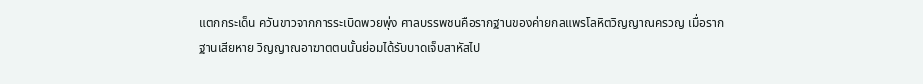แตกกระเด็น ควันขาวจากการระเบิดพวยพุ่ง ศาลบรรพชนคือรากฐานของค่ายกลแพรโลหิตวิญญาณครวญ เมื่อรากฐานเสียหาย วิญญาณอาฆาตตนนั้นย่อมได้รับบาดเจ็บสาหัสไป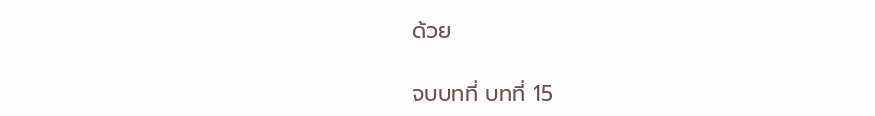ด้วย

จบบทที่ บทที่ 15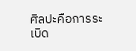ศิลปะคือการระเบิด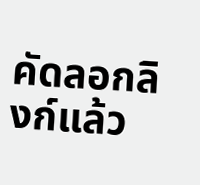คัดลอกลิงก์แล้ว